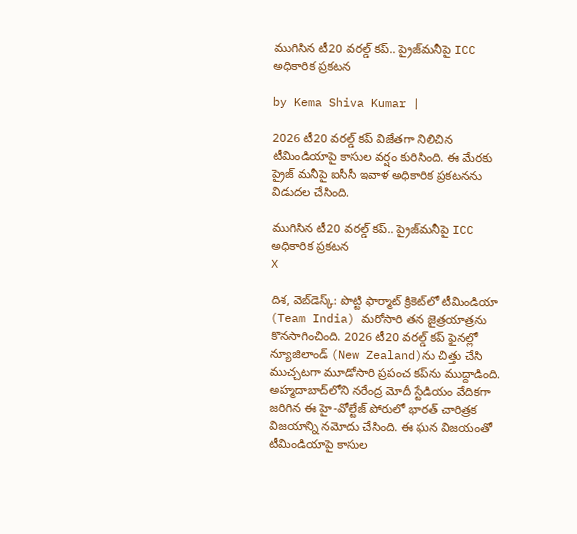ముగిసిన టీ20 వరల్డ్‌ కప్‌.. ప్రైజ్‌మనీ‌పై ICC అధికారిక ప్రకటన

by Kema Shiva Kumar |

2026 టీ20 వరల్డ్ కప్ విజేతగా నిలిచిన టీమిండియాపై కాసుల వర్షం కురిసింది. ఈ మేరకు ప్రైజ్ మనీ‌పై ఐసీసీ ఇవాళ అధికారిక ప్రకటనను విడుదల చేసింది.

ముగిసిన టీ20 వరల్డ్‌ కప్‌.. ప్రైజ్‌మనీ‌పై ICC అధికారిక ప్రకటన
X

దిశ, వెబ్‌డెస్క్: పొట్టి ఫార్మాట్ క్రికెట్‌లో టీమిండియా (Team India) మరోసారి తన జైత్రయాత్రను కొనసాగించింది. 2026 టీ20 వరల్డ్ కప్ ఫైనల్లో న్యూజిలాండ్‌ (New Zealand)ను చిత్తు చేసి ముచ్చటగా మూడోసారి ప్రపంచ కప్‌ను ముద్దాడింది. అహ్మదాబాద్‌లోని నరేంద్ర మోదీ స్టేడియం వేదికగా జరిగిన ఈ హై-వోల్టేజ్ పోరులో భారత్ చారిత్రక విజయాన్ని నమోదు చేసింది. ఈ ఘన విజయంతో టీమిండియాపై కాసుల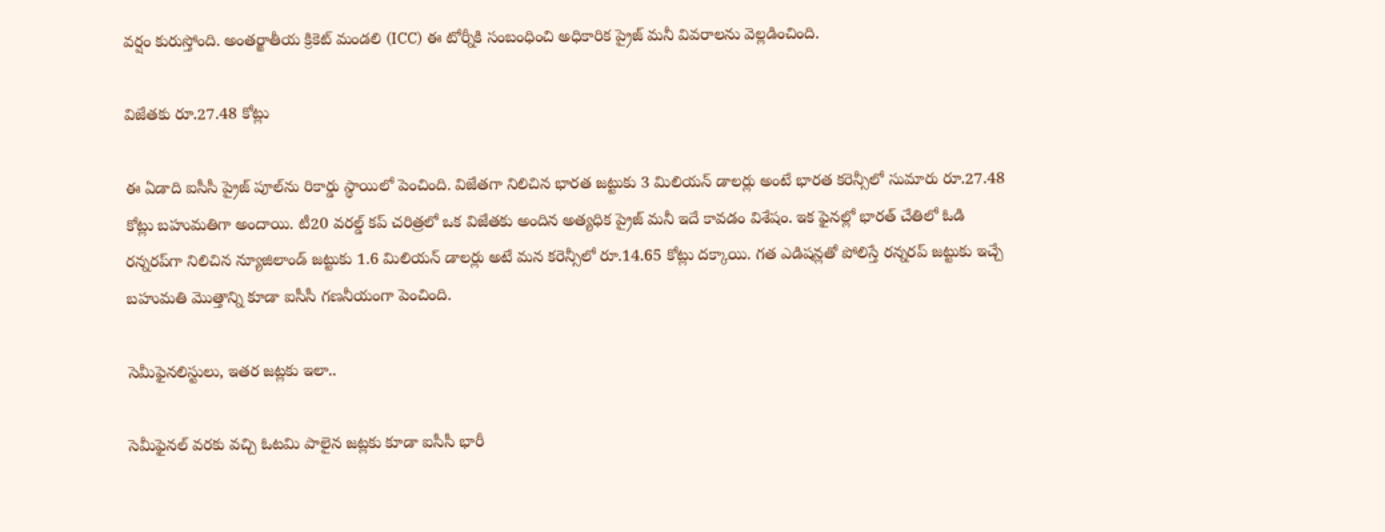వర్షం కురుస్తోంది. అంతర్జాతీయ క్రికెట్ మండలి (ICC) ఈ టోర్నీకి సంబంధించి అధికారిక ప్రైజ్ మనీ వివరాలను వెల్లడించింది.

విజేతకు రూ.27.48 కోట్లు

ఈ ఏడాది ఐసీసీ ప్రైజ్ పూల్‌ను రికార్డు స్థాయిలో పెంచింది. విజేతగా నిలిచిన భారత జట్టుకు 3 మిలియన్ డాలర్లు అంటే భారత కరెన్సీలో సుమారు రూ.27.48 కోట్లు బహుమతిగా అందాయి. టీ20 వరల్డ్ కప్ చరిత్రలో ఒక విజేతకు అందిన అత్యధిక ప్రైజ్ మనీ ఇదే కావడం విశేషం. ఇక ఫైనల్లో భారత్ చేతిలో ఓడి రన్నరప్‌గా నిలిచిన న్యూజిలాండ్ జట్టుకు 1.6 మిలియన్ డాలర్లు అటే మన కరెన్సీలో రూ.14.65 కోట్లు దక్కాయి. గత ఎడిషన్లతో పోలిస్తే రన్నరప్ జట్టుకు ఇచ్చే బహుమతి మొత్తాన్ని కూడా ఐసీసీ గణనీయంగా పెంచింది.

సెమీఫైనలిస్టులు, ఇతర జట్లకు ఇలా..

సెమీఫైనల్ వరకు వచ్చి ఓటమి పాలైన జట్లకు కూడా ఐసీసీ భారీ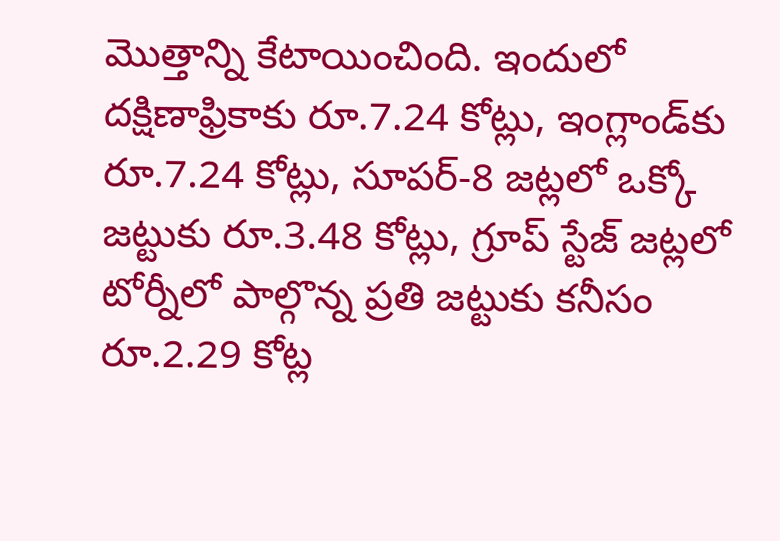మొత్తాన్ని కేటాయించింది. ఇందులో దక్షిణాఫ్రికాకు రూ.7.24 కోట్లు, ఇంగ్లాండ్‌కు రూ.7.24 కోట్లు, సూపర్-8 జట్లలో ఒక్కో జట్టుకు రూ.3.48 కోట్లు, గ్రూప్ స్టేజ్ జట్లలో టోర్నీలో పాల్గొన్న ప్రతి జట్టుకు కనీసం రూ.2.29 కోట్ల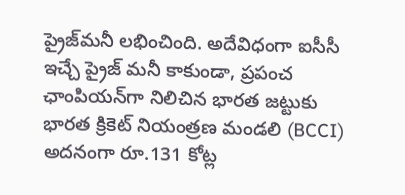ప్రైజ్‌మనీ లభించింది. అదేవిధంగా ఐసీసీ ఇచ్చే ప్రైజ్ మనీ కాకుండా, ప్రపంచ ఛాంపియన్‌గా నిలిచిన భారత జట్టుకు భారత క్రికెట్ నియంత్రణ మండలి (BCCI) అదనంగా రూ.131 కోట్ల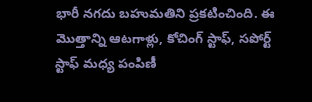భారీ నగదు బహుమతిని ప్రకటించింది. ఈ మొత్తాన్ని ఆటగాళ్లు, కోచింగ్ స్టాఫ్, సపోర్ట్ స్టాఫ్ మధ్య పంపిణీ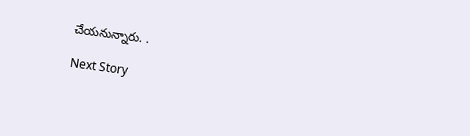చేయనున్నారు. .

Next Story